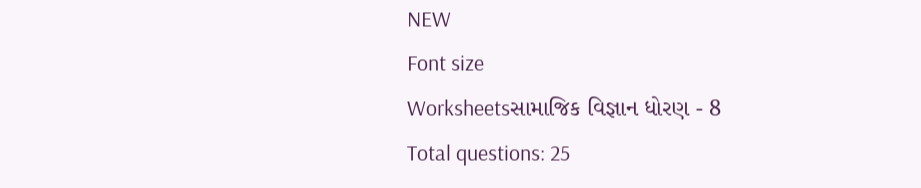NEW
Font size
Worksheetsસામાજિક વિજ્ઞાન ધોરણ - 8
Total questions: 25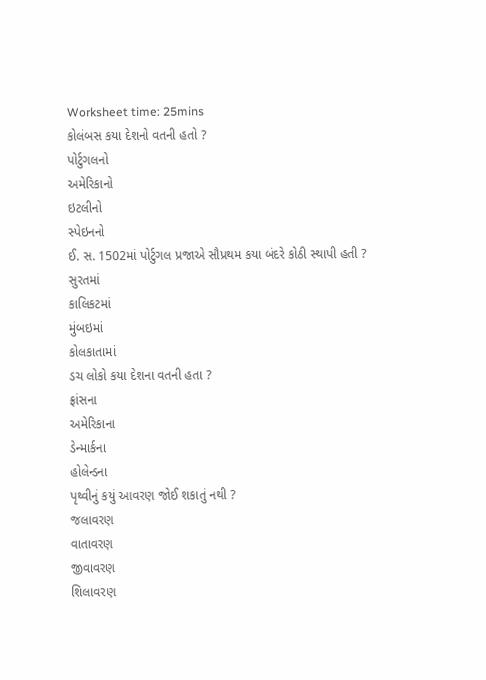Worksheet time: 25mins
કોલંબસ કયા દેશનો વતની હતો ?
પોર્ટુગલનો
અમેરિકાનો
ઇટલીનો
સ્પેઇનનો
ઈ. સ. 1502માં પોર્ટુગલ પ્રજાએ સૌપ્રથમ કયા બંદરે કોઠી સ્થાપી હતી ?
સુરતમાં
કાલિકટમાં
મુંબઇમાં
કોલકાતામાં
ડચ લોકો કયા દેશના વતની હતા ?
ફ્રાંસના
અમેરિકાના
ડેન્માર્કના
હોલેન્ડના
પૃથ્વીનું કયું આવરણ જોઈ શકાતું નથી ?
જલાવરણ
વાતાવરણ
જીવાવરણ
શિલાવરણ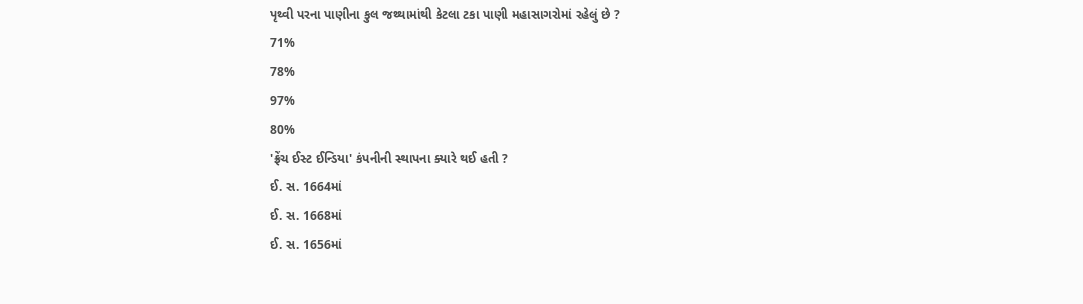પૃથ્વી પરના પાણીના કુલ જથ્થામાંથી કેટલા ટકા પાણી મહાસાગરોમાં રહેલું છે ?
71%
78%
97%
80%
'ફ્રેંચ ઈસ્ટ ઈન્ડિયા' કંપનીની સ્થાપના ક્યારે થઈ હતી ?
ઈ. સ. 1664માં
ઈ. સ. 1668માં
ઈ. સ. 1656માં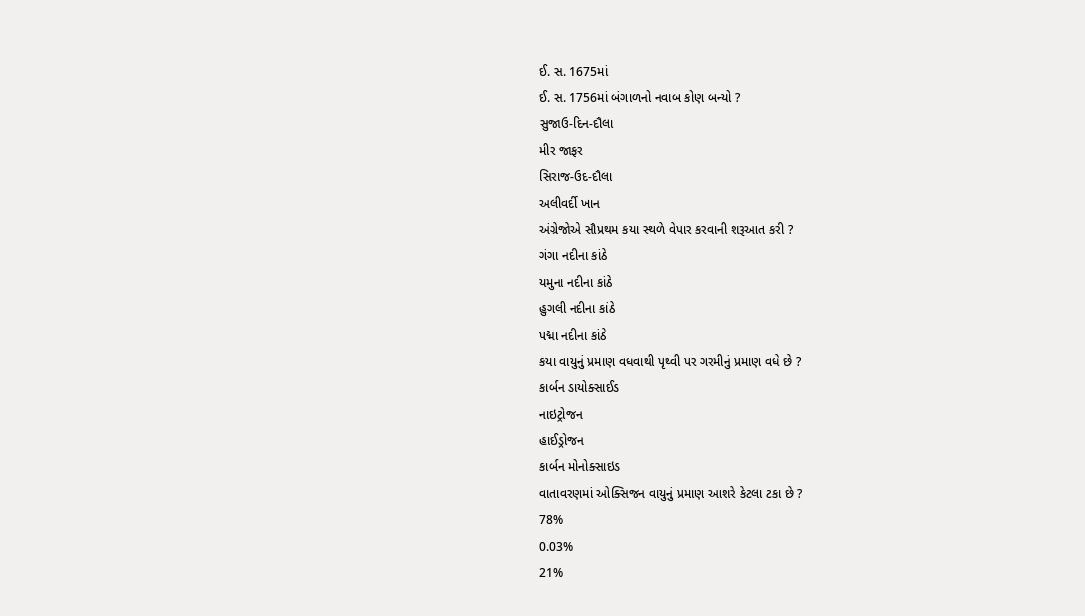ઈ. સ. 1675માં
ઈ. સ. 1756માં બંગાળનો નવાબ કોણ બન્યો ?
સુજાઉ-દિન-દૌલા
મીર જાફર
સિરાજ-ઉદ-દૌલા
અલીવર્દી ખાન
અંગ્રેજોએ સૌપ્રથમ કયા સ્થળે વેપાર કરવાની શરૂઆત કરી ?
ગંગા નદીના કાંઠે
યમુના નદીના કાંઠે
હુગલી નદીના કાંઠે
પદ્મા નદીના કાંઠે
કયા વાયુનું પ્રમાણ વધવાથી પૃથ્વી પર ગરમીનું પ્રમાણ વધે છે ?
કાર્બન ડાયોક્સાઈડ
નાઇટ્રોજન
હાઈડ્રોજન
કાર્બન મોનોક્સાઇડ
વાતાવરણમાં ઓક્સિજન વાયુનું પ્રમાણ આશરે કેટલા ટકા છે ?
78%
0.03%
21%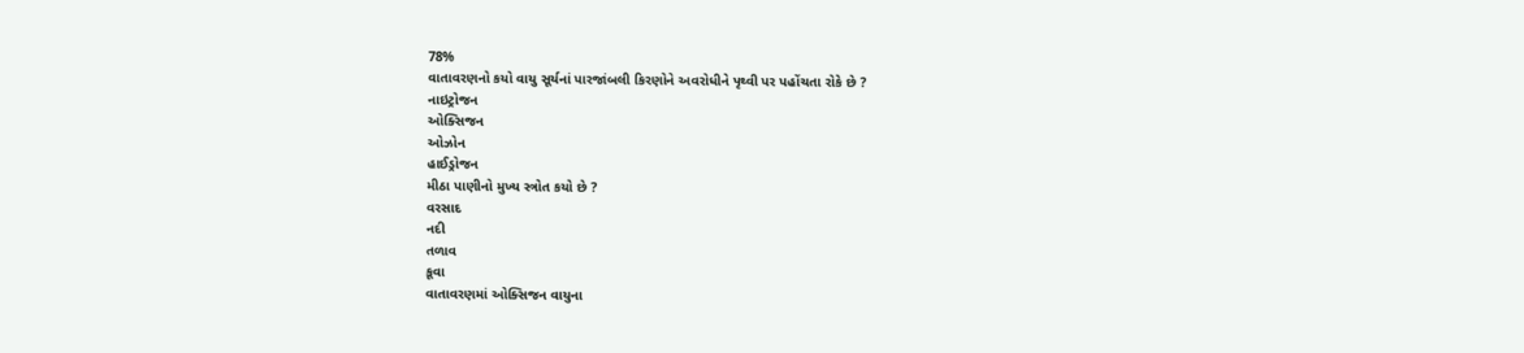78%
વાતાવરણનો કયો વાયુ સૂર્યનાં પારજાંબલી કિરણોને અવરોધીને પૃથ્વી પર પહોંચતા રોકે છે ?
નાઇટ્રોજન
ઓક્સિજન
ઓઝોન
હાઈડ્રોજન
મીઠા પાણીનો મુખ્ય સ્ત્રોત કયો છે ?
વરસાદ
નદી
તળાવ
કૂવા
વાતાવરણમાં ઓક્સિજન વાયુના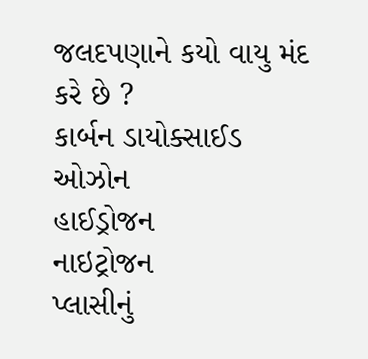જલદપણાને કયો વાયુ મંદ કરે છે ?
કાર્બન ડાયોક્સાઈડ
ઓઝોન
હાઈડ્રોજન
નાઇટ્રોજન
પ્લાસીનું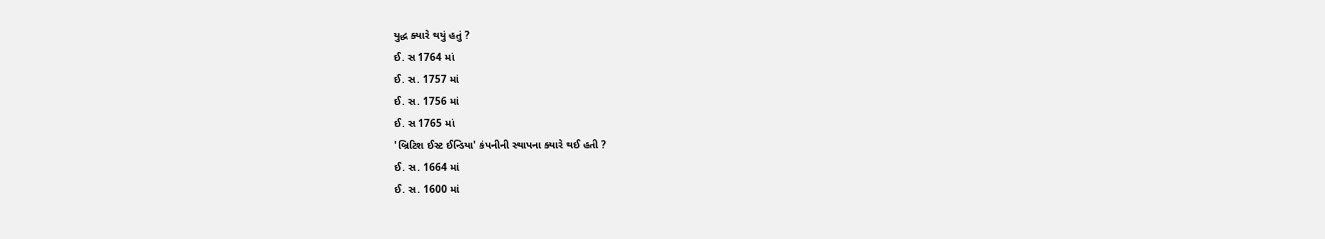યુદ્ધ ક્યારે થયું હતું ?
ઈ. સ 1764 માં
ઈ. સ. 1757 માં
ઈ. સ. 1756 માં
ઈ. સ 1765 માં
'બ્રિટિશ ઈસ્ટ ઈન્ડિયા' કંપનીની સ્થાપના ક્યારે થઈ હતી ?
ઈ. સ. 1664 માં
ઈ. સ. 1600 માં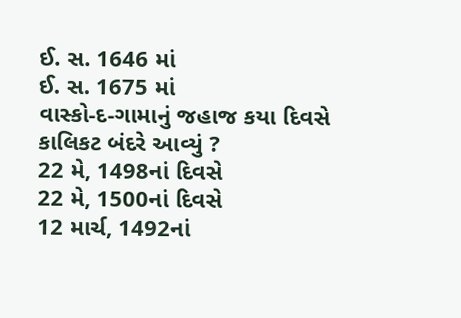ઈ. સ. 1646 માં
ઈ. સ. 1675 માં
વાસ્કો-દ-ગામાનું જહાજ કયા દિવસે કાલિકટ બંદરે આવ્યું ?
22 મે, 1498નાં દિવસે
22 મે, 1500નાં દિવસે
12 માર્ચ, 1492નાં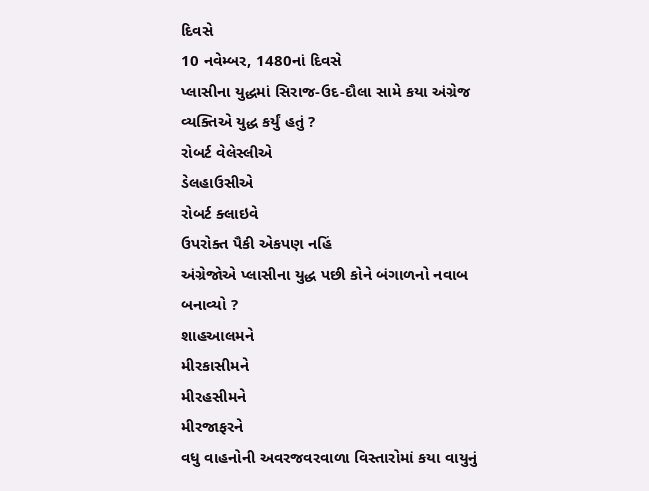દિવસે
10 નવેમ્બર, 1480નાં દિવસે
પ્લાસીના યુદ્ધમાં સિરાજ-ઉદ-દૌલા સામે કયા અંગ્રેજ વ્યક્તિએ યુદ્ધ કર્યું હતું ?
રોબર્ટ વેલેસ્લીએ
ડેલહાઉસીએ
રોબર્ટ ક્લાઇવે
ઉપરોક્ત પૈકી એકપણ નહિં
અંગ્રેજોએ પ્લાસીના યુદ્ધ પછી કોને બંગાળનો નવાબ બનાવ્યો ?
શાહઆલમને
મીરકાસીમને
મીરહસીમને
મીરજાફરને
વધુ વાહનોની અવરજવરવાળા વિસ્તારોમાં કયા વાયુનું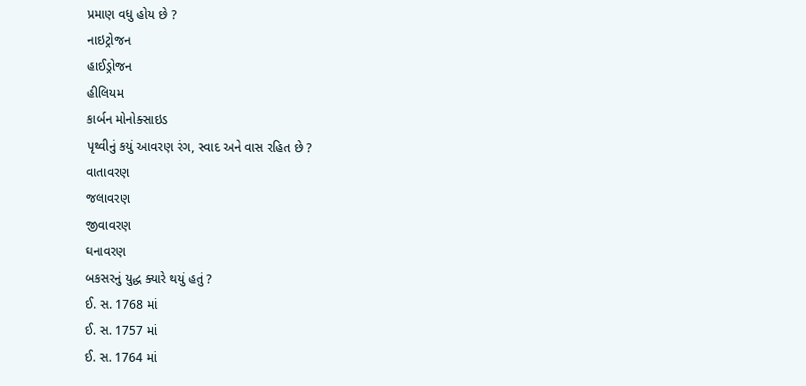પ્રમાણ વધુ હોય છે ?
નાઇટ્રોજન
હાઈડ્રોજન
હીલિયમ
કાર્બન મોનોક્સાઇડ
પૃથ્વીનું કયું આવરણ રંગ, સ્વાદ અને વાસ રહિત છે ?
વાતાવરણ
જલાવરણ
જીવાવરણ
ઘનાવરણ
બકસરનું યુદ્ધ ક્યારે થયું હતું ?
ઈ. સ. 1768 માં
ઈ. સ. 1757 માં
ઈ. સ. 1764 માં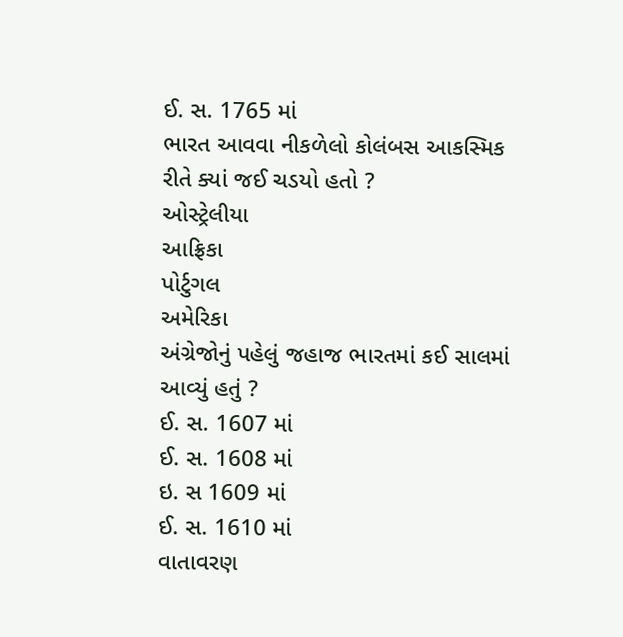ઈ. સ. 1765 માં
ભારત આવવા નીકળેલો કોલંબસ આકસ્મિક રીતે ક્યાં જઈ ચડયો હતો ?
ઓસ્ટ્રેલીયા
આફ્રિકા
પોર્ટુગલ
અમેરિકા
અંગ્રેજોનું પહેલું જહાજ ભારતમાં કઈ સાલમાં આવ્યું હતું ?
ઈ. સ. 1607 માં
ઈ. સ. 1608 માં
ઇ. સ 1609 માં
ઈ. સ. 1610 માં
વાતાવરણ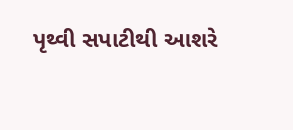પૃથ્વી સપાટીથી આશરે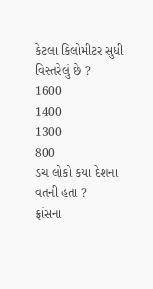કેટલા કિલોમીટર સુધી વિસ્તરેલું છે ?
1600
1400
1300
800
ડચ લોકો કયા દેશના વતની હતા ?
ફ્રાંસના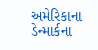અમેરિકાના
ડેન્માર્કના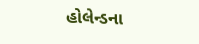હોલેન્ડના